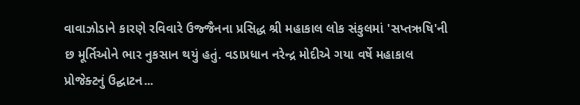વાવાઝોડાને કારણે રવિવારે ઉજ્જૈનના પ્રસિદ્ધ શ્રી મહાકાલ લોક સંકુલમાં 'સપ્તઋષિ'ની છ મૂર્તિઓને ભાર નુકસાન થયું હતું. વડાપ્રધાન નરેન્દ્ર મોદીએ ગયા વર્ષે મહાકાલ પ્રોજેક્ટનું ઉદ્ઘાટન...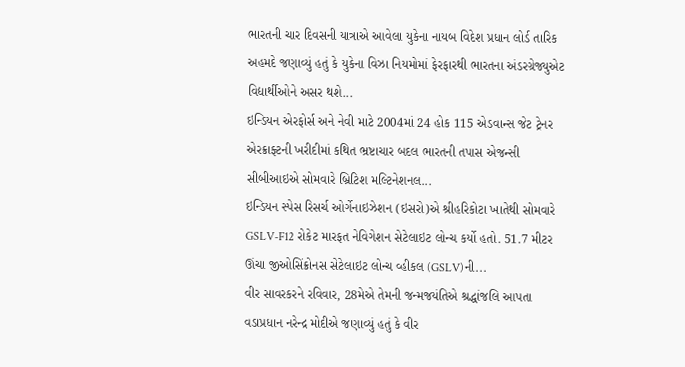ભારતની ચાર દિવસની યાત્રાએ આવેલા યુકેના નાયબ વિદેશ પ્રધાન લોર્ડ તારિક અહમદે જણાવ્યું હતું કે યુકેના વિઝા નિયમોમાં ફેરફારથી ભારતના અંડરગ્રેજ્યુએટ વિદ્યાર્થીઓને અસર થશે...
ઇન્ડિયન એરફોર્સ અને નેવી માટે 2004માં 24 હોક 115 એડવાન્સ જેટ ટ્રેનર એરક્રાફ્ટની ખરીદીમાં કથિત ભ્રષ્ટાચાર બદલ ભારતની તપાસ એજન્સી સીબીઆઇએ સોમવારે બ્રિટિશ મલ્ટિનેશનલ...
ઇન્ડિયન સ્પેસ રિસર્ચ ઓર્ગેનાઇઝેશન (ઇસરો)એ શ્રીહરિકોટા ખાતેથી સોમવારે GSLV-F12 રોકેટ મારફત નેવિગેશન સેટેલાઇટ લોન્ચ કર્યો હતો. 51.7 મીટર ઊંચા જીઓસિંક્રોનસ સેટેલાઇટ લોન્ચ વ્હીકલ (GSLV)ની...
વીર સાવરકરને રવિવાર, 28મેએ તેમની જન્મજયંતિએ શ્રદ્ધાંજલિ આપતા વડાપ્રધાન નરેન્દ્ર મોદીએ જણાવ્યું હતું કે વીર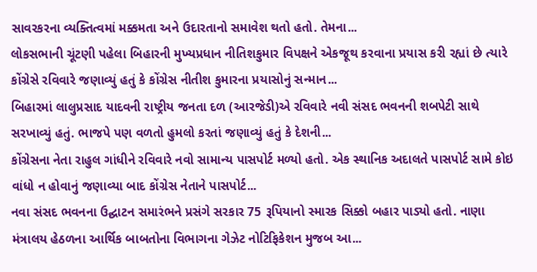સાવરકરના વ્યક્તિત્વમાં મક્કમતા અને ઉદારતાનો સમાવેશ થતો હતો. તેમના...
લોકસભાની ચૂંટણી પહેલા બિહારની મુખ્યપ્રધાન નીતિશકુમાર વિપક્ષને એકજૂથ કરવાના પ્રયાસ કરી રહ્યાં છે ત્યારે કોંગ્રેસે રવિવારે જણાવ્યું હતું કે કોંગ્રેસ નીતીશ કુમારના પ્રયાસોનું સન્માન...
બિહારમાં લાલુપ્રસાદ યાદવની રાષ્ટ્રીય જનતા દળ (આરજેડી)એ રવિવારે નવી સંસદ ભવનની શબપેટી સાથે સરખાવ્યું હતું. ભાજપે પણ વળતો હુમલો કરતાં જણાવ્યું હતું કે દેશની...
કોંગ્રેસના નેતા રાહુલ ગાંધીને રવિવારે નવો સામાન્ય પાસપોર્ટ મળ્યો હતો. એક સ્થાનિક અદાલતે પાસપોર્ટ સામે કોઇ વાંધો ન હોવાનું જણાવ્યા બાદ કોંગ્રેસ નેતાને પાસપોર્ટ...
નવા સંસદ ભવનના ઉદ્ઘાટન સમારંભને પ્રસંગે સરકાર 75 રૂપિયાનો સ્મારક સિક્કો બહાર પાડ્યો હતો. નાણા મંત્રાલય હેઠળના આર્થિક બાબતોના વિભાગના ગેઝેટ નોટિફિકેશન મુજબ આ...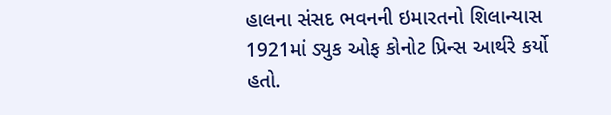હાલના સંસદ ભવનની ઇમારતનો શિલાન્યાસ 1921માં ડ્યુક ઓફ કોનોટ પ્રિન્સ આર્થરે કર્યો હતો.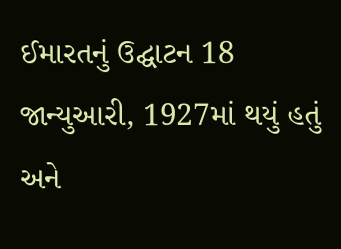ઈમારતનું ઉદ્ઘાટન 18 જાન્યુઆરી, 1927માં થયું હતું અને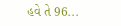હવે તે 96...